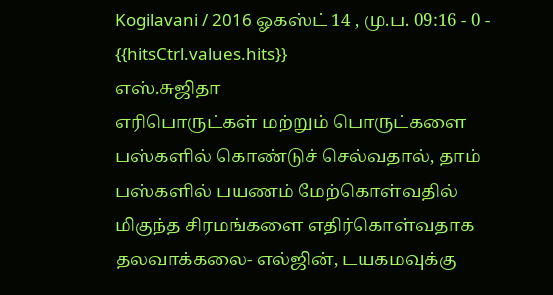Kogilavani / 2016 ஓகஸ்ட் 14 , மு.ப. 09:16 - 0 - {{hitsCtrl.values.hits}}
எஸ்.சுஜிதா
எரிபொருட்கள் மற்றும் பொருட்களை பஸ்களில் கொண்டுச் செல்வதால், தாம் பஸ்களில் பயணம் மேற்கொள்வதில் மிகுந்த சிரமங்களை எதிர்கொள்வதாக தலவாக்கலை- எல்ஜின், டயகமவுக்கு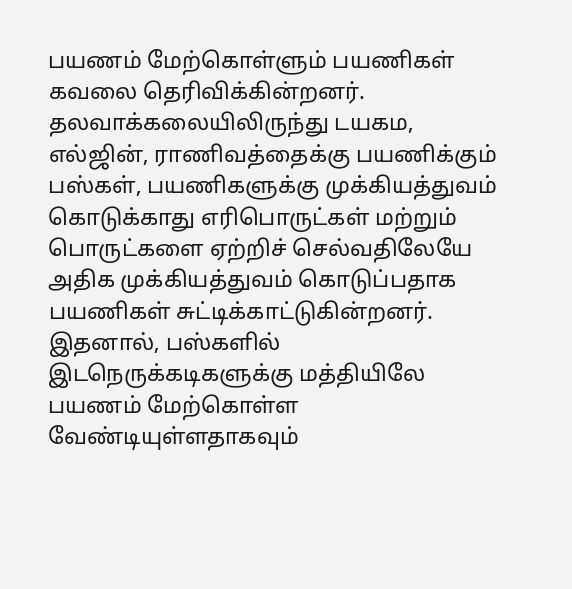பயணம் மேற்கொள்ளும் பயணிகள் கவலை தெரிவிக்கின்றனர்.
தலவாக்கலையிலிருந்து டயகம, எல்ஜின், ராணிவத்தைக்கு பயணிக்கும் பஸ்கள், பயணிகளுக்கு முக்கியத்துவம் கொடுக்காது எரிபொருட்கள் மற்றும் பொருட்களை ஏற்றிச் செல்வதிலேயே அதிக முக்கியத்துவம் கொடுப்பதாக பயணிகள் சுட்டிக்காட்டுகின்றனர்.
இதனால், பஸ்களில் இடநெருக்கடிகளுக்கு மத்தியிலே பயணம் மேற்கொள்ள வேண்டியுள்ளதாகவும்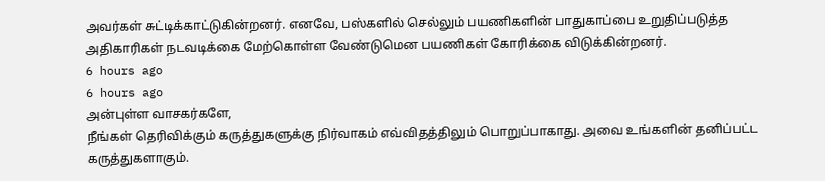அவர்கள் சுட்டிக்காட்டுகின்றனர். எனவே, பஸ்களில் செல்லும் பயணிகளின் பாதுகாப்பை உறுதிப்படுத்த அதிகாரிகள் நடவடிக்கை மேற்கொள்ள வேண்டுமென பயணிகள் கோரிக்கை விடுக்கின்றனர்.
6 hours ago
6 hours ago
அன்புள்ள வாசகர்களே,
நீங்கள் தெரிவிக்கும் கருத்துகளுக்கு நிர்வாகம் எவ்விதத்திலும் பொறுப்பாகாது. அவை உங்களின் தனிப்பட்ட கருத்துகளாகும்.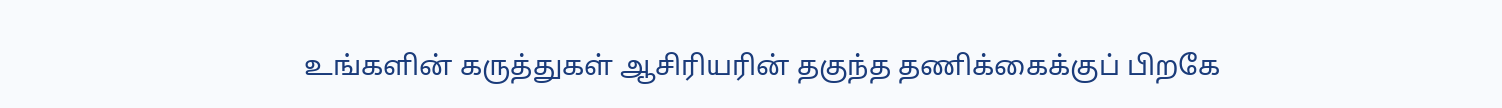உங்களின் கருத்துகள் ஆசிரியரின் தகுந்த தணிக்கைக்குப் பிறகே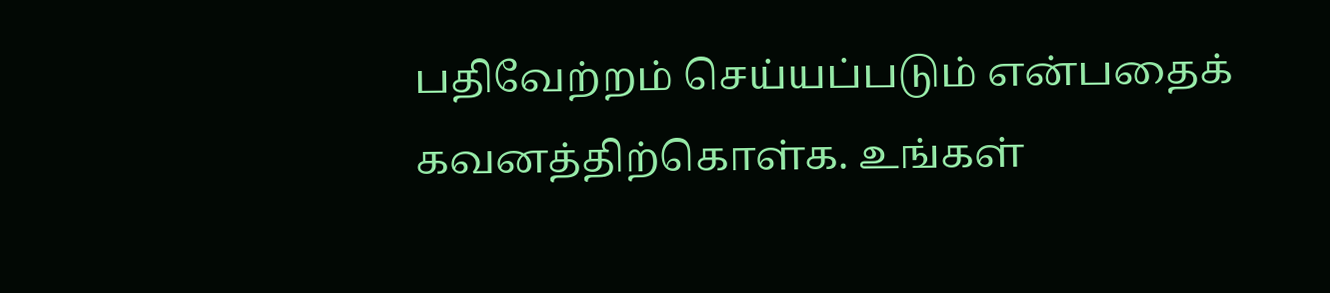பதிவேற்றம் செய்யப்படும் என்பதைக் கவனத்திற்கொள்க. உங்கள்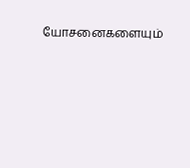யோசனைகளையும்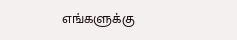எங்களுக்கு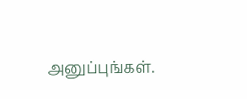அனுப்புங்கள்.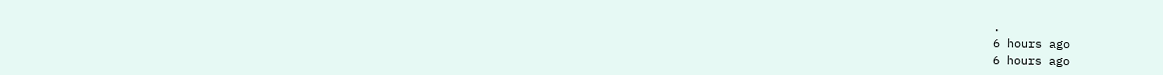.
6 hours ago
6 hours ago